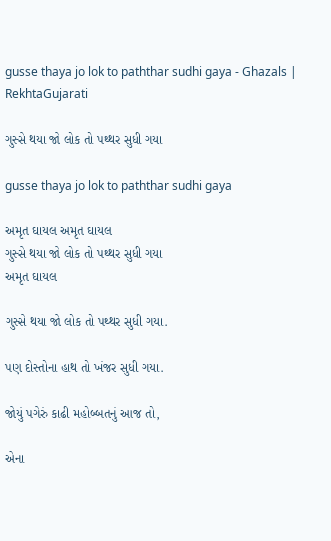gusse thaya jo lok to paththar sudhi gaya - Ghazals | RekhtaGujarati

ગુસ્સે થયા જો લોક તો પથ્થર સુધી ગયા

gusse thaya jo lok to paththar sudhi gaya

અમૃત ઘાયલ અમૃત ઘાયલ
ગુસ્સે થયા જો લોક તો પથ્થર સુધી ગયા
અમૃત ઘાયલ

ગુસ્સે થયા જો લોક તો પથ્થર સુધી ગયા.

પણ દોસ્તોના હાથ તો ખંજર સુધી ગયા.

જોયું પગેરું કાઢી મહોબ્બતનું આજ તો,

એના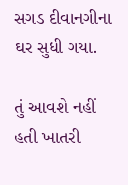સગડ દીવાનગીના ઘર સુધી ગયા.

તું આવશે નહીં હતી ખાતરી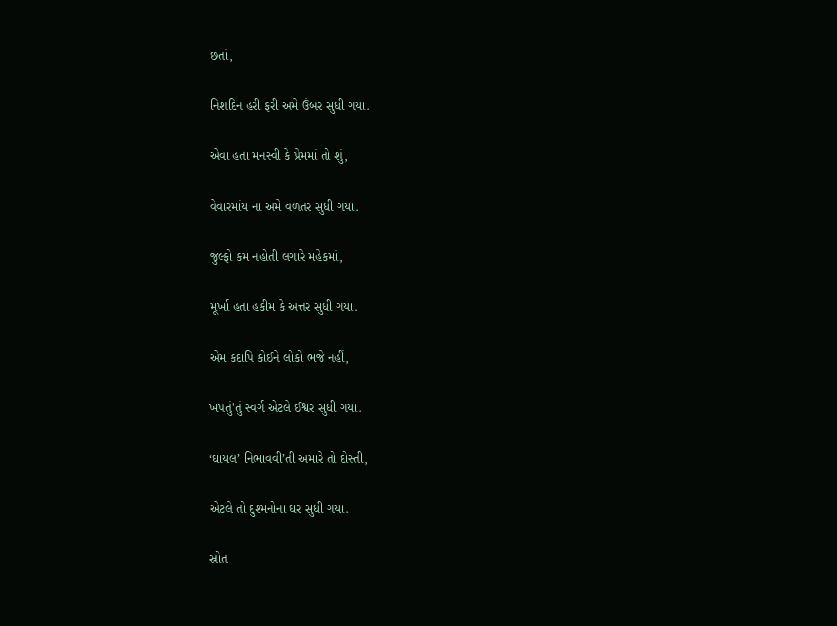છતાં,

નિશદિન હરી ફરી અમે ઉંબર સુધી ગયા.

એવા હતા મનસ્વી કે પ્રેમમાં તો શું,

વેવારમાંય ના અમે વળતર સુધી ગયા.

જુલ્ફો કમ નહોતી લગારે મહેકમાં,

મૂર્ખા હતા હકીમ કે અત્તર સુધી ગયા.

એમ કદાપિ કોઈને લોકો ભજે નહીં,

ખપતું'તું સ્વર્ગ એટલે ઈશ્વર સુધી ગયા.

‘ઘાયલ’ નિભાવવી’તી અમારે તો દોસ્તી,

એટલે તો દુશ્મનોના ઘર સુધી ગયા.

સ્રોત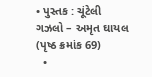• પુસ્તક : ચૂંટેલી ગઝલો – અમૃત ઘાયલ (પૃષ્ઠ ક્રમાંક 69)
  •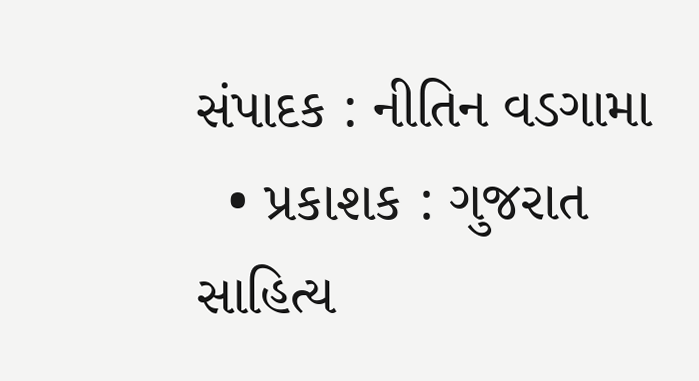સંપાદક : નીતિન વડગામા
  • પ્રકાશક : ગુજરાત સાહિત્ય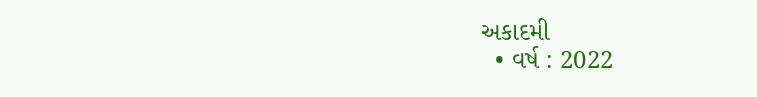અકાદમી
  • વર્ષ : 2022